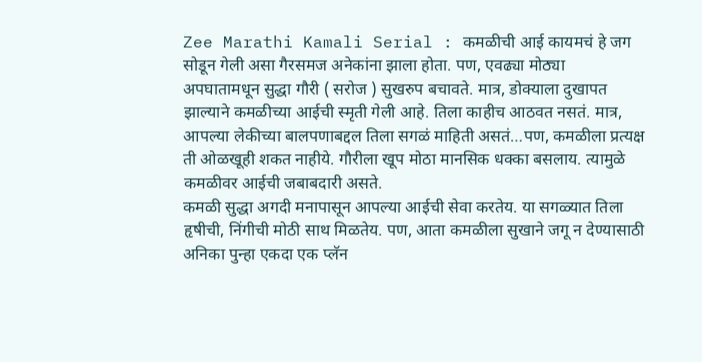Zee Marathi Kamali Serial : कमळीची आई कायमचं हे जग सोडून गेली असा गैरसमज अनेकांना झाला होता. पण, एवढ्या मोठ्या अपघातामधून सुद्धा गौरी ( सरोज ) सुखरुप बचावते. मात्र, डोक्याला दुखापत झाल्याने कमळीच्या आईची स्मृती गेली आहे. तिला काहीच आठवत नसतं. मात्र, आपल्या लेकीच्या बालपणाबद्दल तिला सगळं माहिती असतं…पण, कमळीला प्रत्यक्ष ती ओळखूही शकत नाहीये. गौरीला खूप मोठा मानसिक धक्का बसलाय. त्यामुळे कमळीवर आईची जबाबदारी असते.
कमळी सुद्धा अगदी मनापासून आपल्या आईची सेवा करतेय. या सगळ्यात तिला हृषीची, निंगीची मोठी साथ मिळतेय. पण, आता कमळीला सुखाने जगू न देण्यासाठी अनिका पुन्हा एकदा एक प्लॅन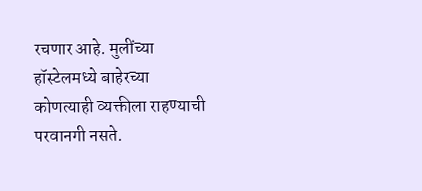रचणार आहे. मुलींच्या हॉस्टेलमध्ये बाहेरच्या कोणत्याही व्यक्तीला राहण्याची परवानगी नसते.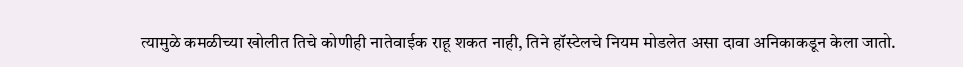त्यामुळे कमळीच्या खोलीत तिचे कोणीही नातेवाईक राहू शकत नाही, तिने हॉस्टेलचे नियम मोडलेत असा दावा अनिकाकडून केला जातो.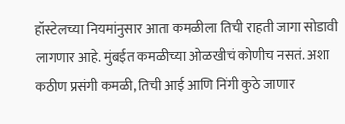हॉस्टेलच्या नियमांनुसार आता कमळीला तिची राहती जागा सोडावी लागणार आहे. मुंबईत कमळीच्या ओळखीचं कोणीच नसतं. अशा कठीण प्रसंगी कमळी, तिची आई आणि निंगी कुठे जाणार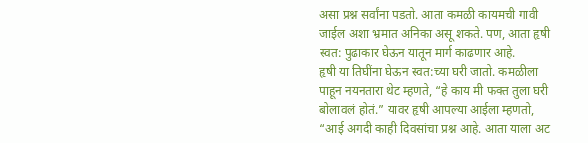असा प्रश्न सर्वांना पडतो. आता कमळी कायमची गावी जाईल अशा भ्रमात अनिका असू शकते. पण, आता हृषी स्वत: पुढाकार घेऊन यातून मार्ग काढणार आहे.
हृषी या तिघींना घेऊन स्वत:च्या घरी जातो. कमळीला पाहून नयनतारा थेट म्हणते, “हे काय मी फक्त तुला घरी बोलावलं होतं.” यावर हृषी आपल्या आईला म्हणतो, “आई अगदी काही दिवसांचा प्रश्न आहे. आता याला अट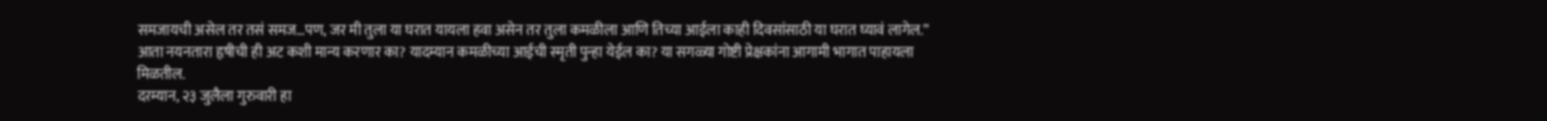समजायची असेल तर तसं समज…पण, जर मी तुला या घरात यायला हवा असेन तर तुला कमळीला आणि तिच्या आईला काही दिवसांसाठी या घरात घ्यावं लागेल.”
आता नयनतारा हृषीची ही अट कशी मान्य करणार का? यादम्यान कमळीच्या आईची स्मृती पुन्हा येईल का? या सगळ्या गोष्टी प्रेक्षकांना आगामी भागात पाहायला मिळतील.
दरम्यान, २३ जुलैला गुरुवारी हा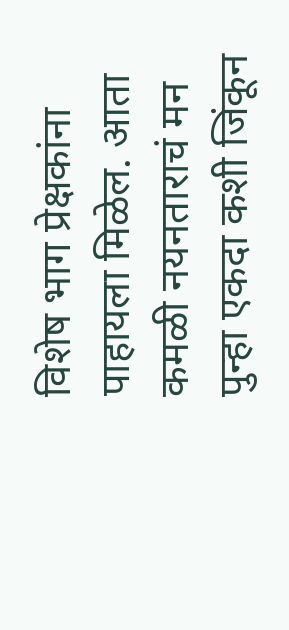विशेष भाग प्रेक्षकांना पाहायला मिळेल. आता कमळी नयनताराचं मन पुन्हा एकदा कशी जिंकून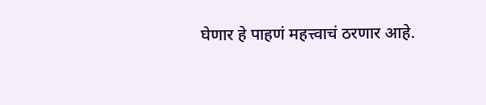घेणार हे पाहणं महत्त्वाचं ठरणार आहे.